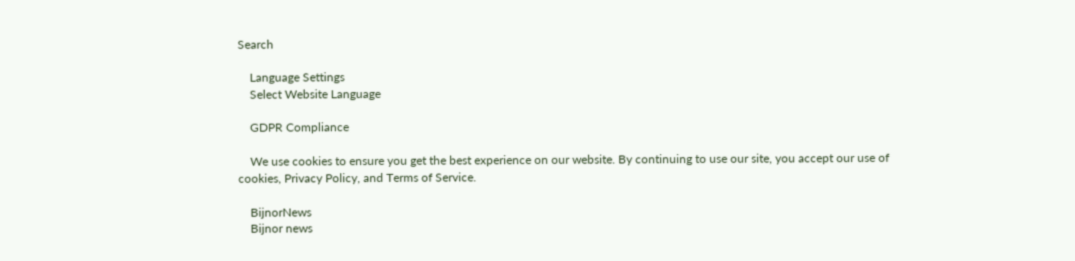Search

    Language Settings
    Select Website Language

    GDPR Compliance

    We use cookies to ensure you get the best experience on our website. By continuing to use our site, you accept our use of cookies, Privacy Policy, and Terms of Service.

    BijnorNews
    Bijnor news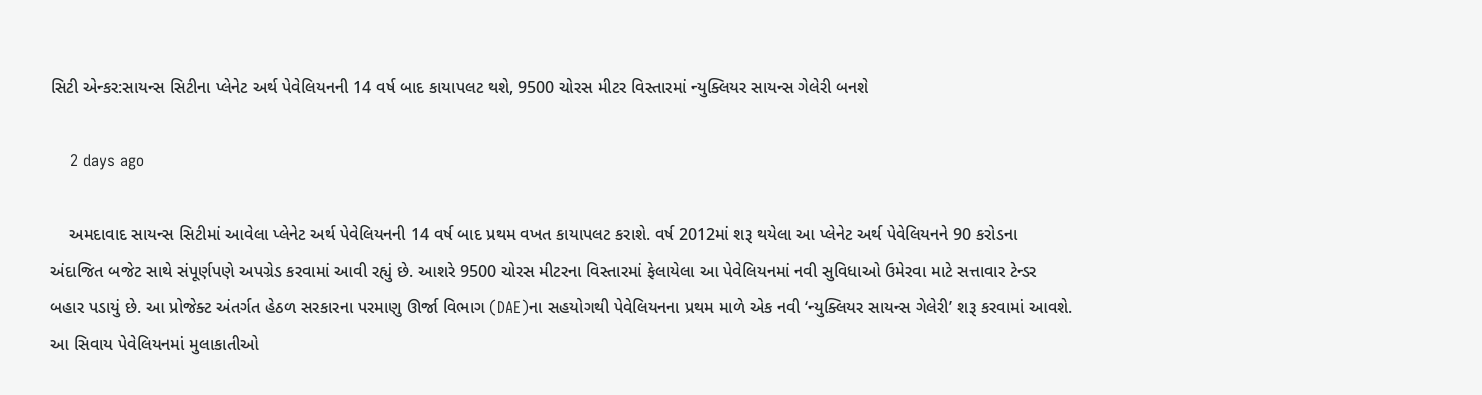સિટી એન્કર:સાયન્સ સિટીના પ્લેનેટ અર્થ પેવેલિયનની 14 વર્ષ બાદ કાયાપલટ થશે, 9500 ચોરસ મીટર વિસ્તારમાં ન્યુક્લિયર સાયન્સ ગેલેરી બનશે

    2 days ago

    અમદાવાદ સાયન્સ સિટીમાં આવેલા પ્લેનેટ અર્થ પેવેલિયનની 14 વર્ષ બાદ પ્રથમ વખત કાયાપલટ કરાશે. વર્ષ 2012માં શરૂ થયેલા આ પ્લેનેટ અર્થ પેવેલિયનને 90 કરોડના અંદાજિત બજેટ સાથે સંપૂર્ણપણે અપગ્રેડ કરવામાં આવી રહ્યું છે. આશરે 9500 ચોરસ મીટરના વિસ્તારમાં ફેલાયેલા આ પેવેલિયનમાં નવી સુવિધાઓ ઉમેરવા માટે સત્તાવાર ટેન્ડર બહાર પડાયું છે. આ પ્રોજેક્ટ અંતર્ગત હેઠળ સરકારના પરમાણુ ઊર્જા વિભાગ (DAE)ના સહયોગથી પેવેલિયનના પ્રથમ માળે એક નવી ‘ન્યુક્લિયર સાયન્સ ગેલેરી’ શરૂ કરવામાં આવશે. આ સિવાય પેવેલિયનમાં મુલાકાતીઓ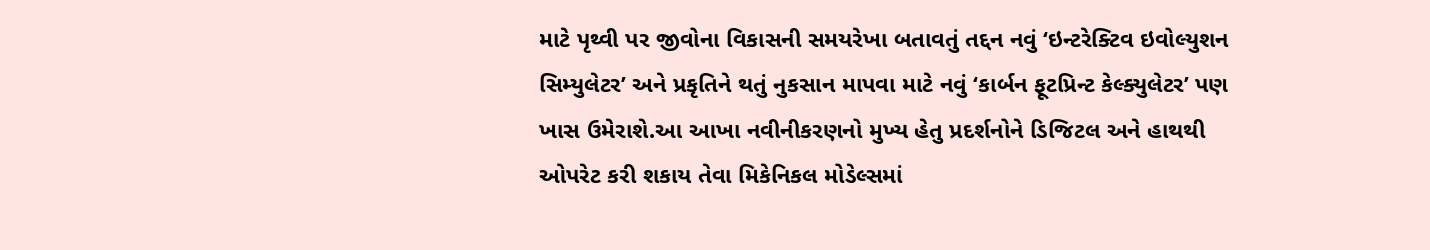માટે પૃથ્વી પર જીવોના વિકાસની સમયરેખા બતાવતું તદ્દન નવું ‘ઇન્ટરેક્ટિવ ઇવોલ્યુશન સિમ્યુલેટર’ અને પ્રકૃતિને થતું નુકસાન માપવા માટે નવું ‘કાર્બન ફૂટપ્રિન્ટ કેલ્ક્યુલેટર’ પણ ખાસ ઉમેરાશે.આ આખા નવીનીકરણનો મુખ્ય હેતુ પ્રદર્શનોને ડિજિટલ અને હાથથી ઓપરેટ કરી શકાય તેવા મિકેનિકલ મોડેલ્સમાં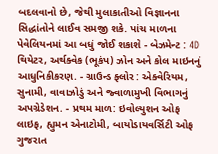બદલવાનો છે, જેથી મુલાકાતીઓ વિજ્ઞાનના સિદ્ધાંતોને લાઈવ સમજી શકે. પાંચ માળના પેવેલિયનમાં આ બધું જોઈ શકાશે - બેઝમેન્ટ : 4D થિયેટર, અર્થક્વેક (ભૂકંપ) ઝોન અને કોલ માઇનનું આધુનિકીકરણ. - ગ્રાઉન્ડ ફ્લોર : એક્વેરિયમ, સુનામી, વાવાઝોડું અને જ્વાળામુખી વિભાગનું અપગ્રેડેશન. - પ્રથમ માળ: ઇવોલ્યુશન ઓફ લાઇફ, હ્યુમન એનાટોમી, બાયોડાયવર્સિટી ઓફ ગુજરાત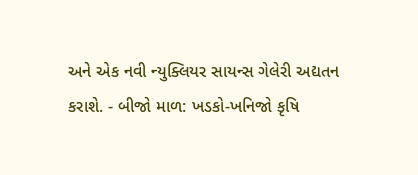અને એક નવી ન્યુક્લિયર સાયન્સ ગેલેરી અદ્યતન કરાશે. - બીજો માળ: ખડકો-ખનિજો કૃષિ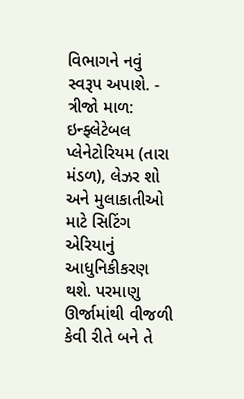વિભાગને નવું સ્વરૂપ અપાશે. - ત્રીજો માળ: ઇન્ફ્લેટેબલ પ્લેનેટોરિયમ (તારા મંડળ), લેઝર શો અને મુલાકાતીઓ માટે સિટિંગ એરિયાનું આધુનિકીકરણ થશે. પરમાણુ ઊર્જામાંથી વીજળી કેવી રીતે બને તે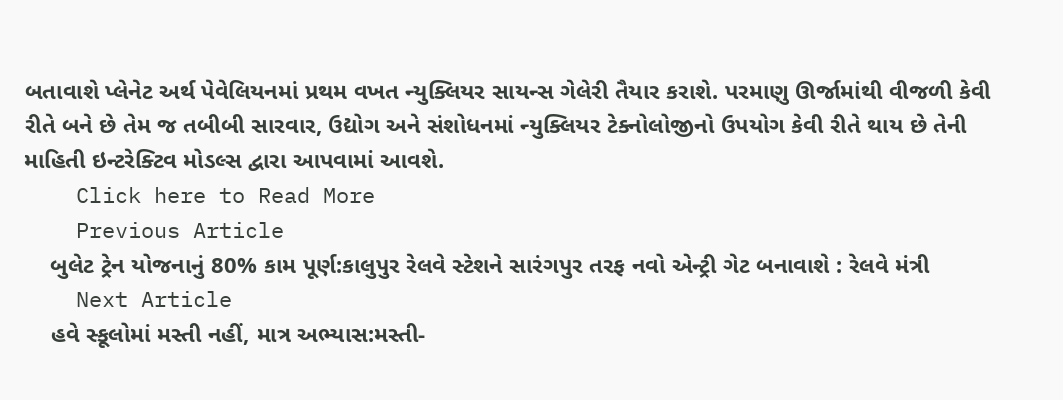બતાવાશે પ્લેનેટ અર્થ પેવેલિયનમાં પ્રથમ વખત ન્યુક્લિયર સાયન્સ ગેલેરી તૈયાર કરાશે. પરમાણુ ઊર્જામાંથી વીજળી કેવી રીતે બને છે તેમ જ તબીબી સારવાર, ઉદ્યોગ અને સંશોધનમાં ન્યુક્લિયર ટેક્નોલોજીનો ઉપયોગ કેવી રીતે થાય છે તેની માહિતી ઇન્ટરેક્ટિવ મોડલ્સ દ્વારા આપવામાં આવશે.
    Click here to Read More
    Previous Article
    બુલેટ ટ્રેન યોજનાનું 80% કામ પૂર્ણ:કાલુપુર રેલવે સ્ટેશને સારંગપુર તરફ નવો એન્ટ્રી ગેટ બનાવાશે : રેલવે મંત્રી
    Next Article
    હવે સ્કૂલોમાં મસ્તી નહીં, માત્ર અભ્યાસ:મસ્તી-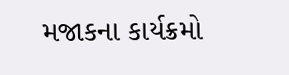મજાકના કાર્યક્રમો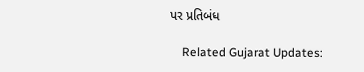પર પ્રતિબંધ

    Related Gujarat Updates: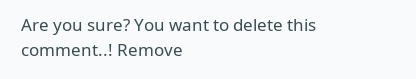Are you sure? You want to delete this comment..! Remove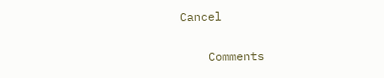Cancel

    Comments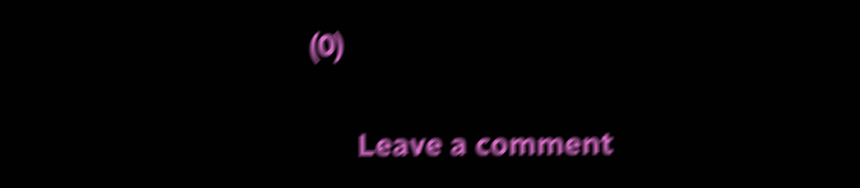(0)

      Leave a comment